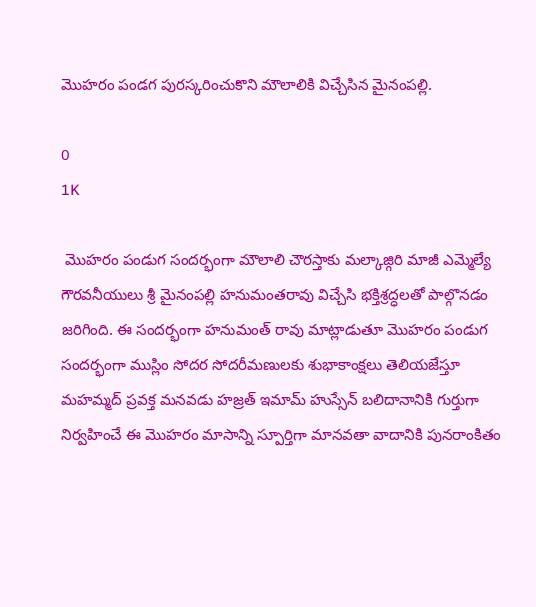మొహరం పండగ పురస్కరించుకొని మౌలాలికి విచ్చేసిన మైనంపల్లి.

0
1K

 మొహరం పండుగ సందర్భంగా మౌలాలి చౌరస్తాకు మల్కాజ్గిరి మాజీ ఎమ్మెల్యే గౌరవనీయులు శ్రీ మైనంపల్లి హనుమంతరావు విచ్చేసి భక్తిశ్రద్ధలతో పాల్గొనడం జరిగింది. ఈ సందర్భంగా హనుమంత్ రావు మాట్లాడుతూ మొహరం పండుగ సందర్భంగా ముస్లిం సోదర సోదరీమణులకు శుభాకాంక్షలు తెలియజేస్తూ మహమ్మద్ ప్రవక్త మనవడు హజ్రత్ ఇమామ్ హుస్సేన్ బలిదానానికి గుర్తుగా నిర్వహించే ఈ మొహరం మాసాన్ని స్పూర్తిగా మానవతా వాదానికి పునరాంకితం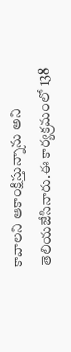కావాలని ఆకాంక్షిస్తున్నాను అని తెలియజేసినారు.ఈ కార్యక్రమంలో 138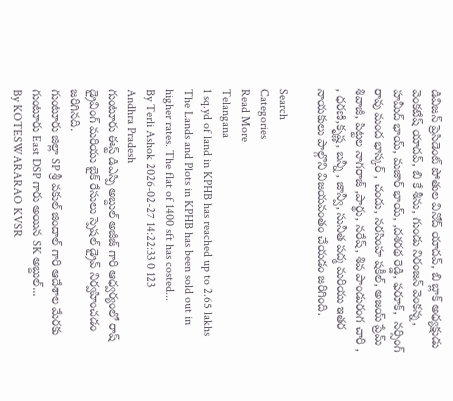డివిజన్ ప్రెసిడెంట్ పోతుల వినోద్ యాదవ్, బి బ్లాక్ అధ్యక్షుడు వెంకటేష్ యాదవ్, బి కే శీను, గుండు నిరంజన్ వెంకన్న, హమీద్ భాయ్, మజార్ భాయ్, ,దశరథ రెడ్డి, ఫరూక్,  నర్సింగ్ రావు మంద భాస్కర్ , చందు, నరసింహ షకీల్, అజయ్ ప్రేమ్ శివాజీ, పిట్టల నాగరాజ్ ,పార్థు, నరేష్, శివ పాండురంగ చారి , , ధరణి,కృష్ణ, బన్నీ , జాన్వీ, సునీత పద్మ మరియు ఇతర నాయకులు పాల్గొని విజయవంతం చేయడం జరిగింది.

Search
Categories
Read More
Telangana
1 sq.yd of land in KPHB has reached up to 2.65 lakhs
The Lands and Plots in KPHB has been sold out in higher rates. The flat of 1400 sft has costed...
By Terli Ashok 2026-02-27 14:22:33 0 123
Andhra Pradesh
గుంటూరు ఈస్ట్ డిఎస్పి అబ్దుల్ అజీజ్ గారి ఆధ్వర్యంలో రాష్ డ్రైవింగ్ మరియు బైక్ రేసులు స్పెషల్ డ్రైవ్ నిర్వహించడం జరిగినది.
గుంటూరు జిల్లా SP శ్రీ వకుల్ జిందాల్ గారి ఆదేశాల మేరకు గుంటూరు East DSP గారు అయిన SK అబ్దుల్...
By KOTESWARARAO KVSR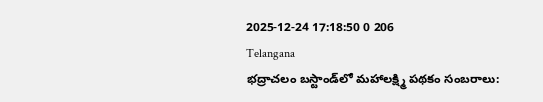2025-12-24 17:18:50 0 206
Telangana
భద్రాచలం బస్టాండ్‌లో మహాలక్ష్మి పథకం సంబరాలు: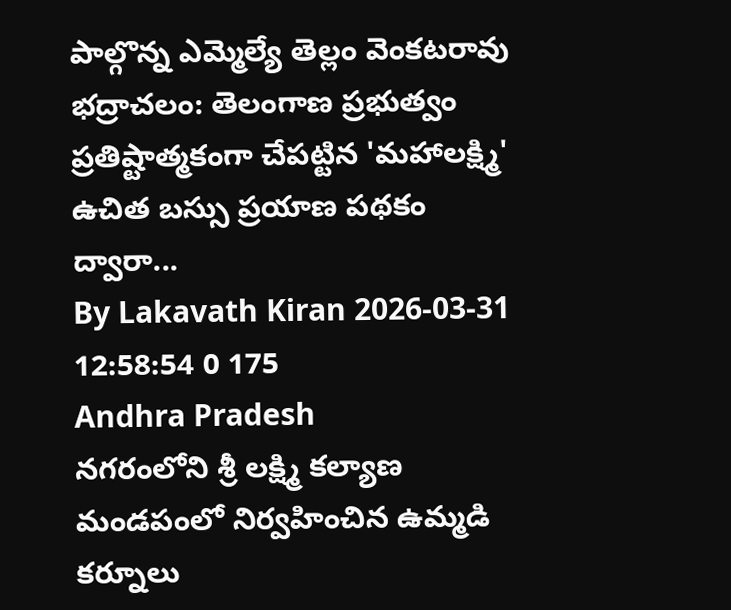పాల్గొన్న ఎమ్మెల్యే తెల్లం వెంకటరావు
భద్రాచలం: తెలంగాణ ప్రభుత్వం ప్రతిష్టాత్మకంగా చేపట్టిన 'మహాలక్ష్మి' ఉచిత బస్సు ప్రయాణ పథకం ద్వారా...
By Lakavath Kiran 2026-03-31 12:58:54 0 175
Andhra Pradesh
నగరంలోని శ్రీ లక్ష్మి కల్యాణ మండపంలో నిర్వహించిన ఉమ్మడి
కర్నూలు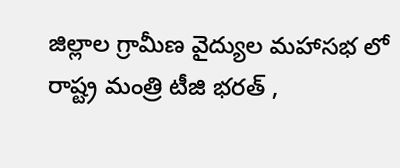జిల్లాల గ్రామీణ వైద్యుల మహాసభ లో రాష్ట్ర మంత్రి టీజి భరత్ ,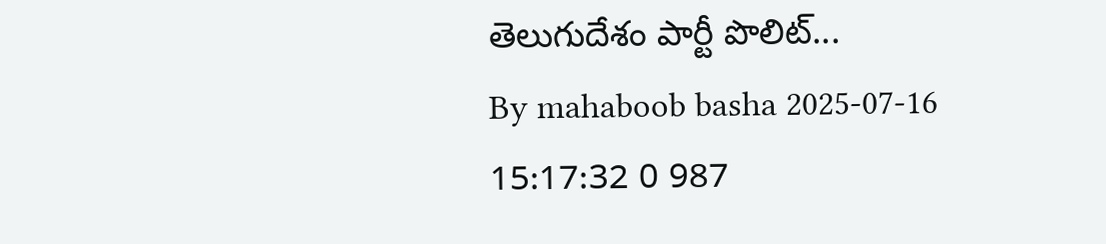తెలుగుదేశం పార్టీ పొలిట్...
By mahaboob basha 2025-07-16 15:17:32 0 987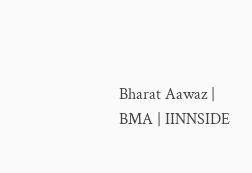Bharat Aawaz | BMA | IINNSIDE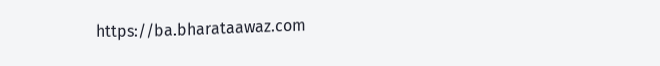https://ba.bharataawaz.com